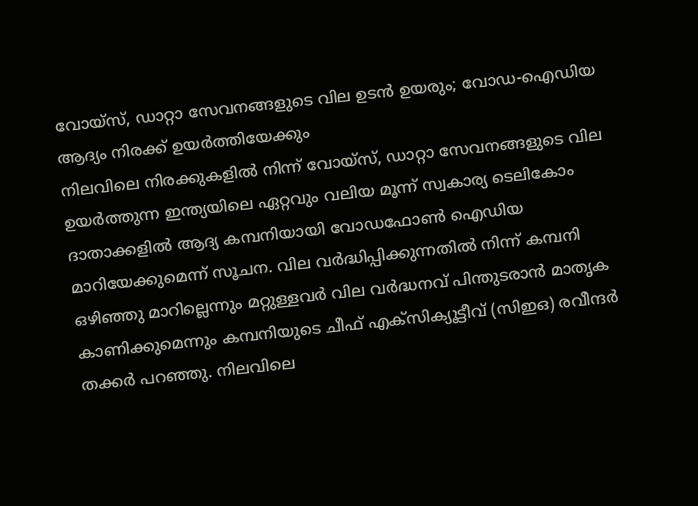വോയ്സ്, ഡാറ്റാ സേവനങ്ങളുടെ വില ഉടൻ ഉയരും; വോഡ-ഐഡിയ ആദ്യം നിരക്ക് ഉയർത്തിയേക്കും
നിലവിലെ നിരക്കുകളിൽ നിന്ന് വോയ്സ്, ഡാറ്റാ സേവനങ്ങളുടെ വില ഉയർത്തുന്ന ഇന്ത്യയിലെ ഏറ്റവും വലിയ മൂന്ന് സ്വകാര്യ ടെലികോം ദാതാക്കളിൽ ആദ്യ കമ്പനിയായി വോഡഫോൺ ഐഡിയ മാറിയേക്കുമെന്ന് സൂചന. വില വർദ്ധിപ്പിക്കുന്നതിൽ നിന്ന് കമ്പനി ഒഴിഞ്ഞു മാറില്ലെന്നും മറ്റുള്ളവർ വില വർദ്ധനവ് പിന്തുടരാൻ മാതൃക കാണിക്കുമെന്നും കമ്പനിയുടെ ചീഫ് എക്സിക്യൂട്ടീവ് (സിഇഒ) രവീന്ദർ തക്കർ പറഞ്ഞു. നിലവിലെ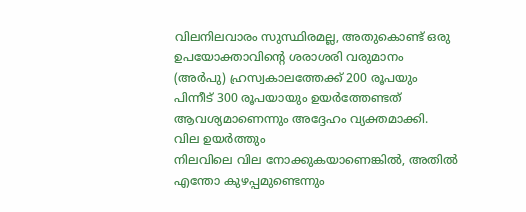വിലനിലവാരം സുസ്ഥിരമല്ല, അതുകൊണ്ട് ഒരു ഉപയോക്താവിന്റെ ശരാശരി വരുമാനം (അർപു) ഹ്രസ്വകാലത്തേക്ക് 200 രൂപയും പിന്നീട് 300 രൂപയായും ഉയർത്തേണ്ടത് ആവശ്യമാണെന്നും അദ്ദേഹം വ്യക്തമാക്കി.
വില ഉയർത്തും
നിലവിലെ വില നോക്കുകയാണെങ്കിൽ, അതിൽ എന്തോ കുഴപ്പമുണ്ടെന്നും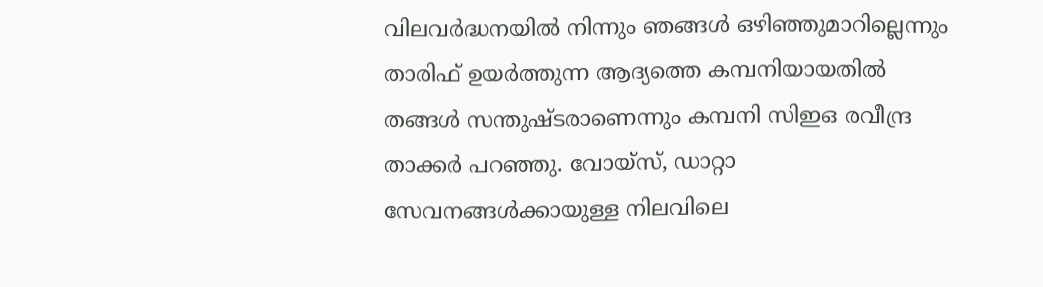വിലവർദ്ധനയിൽ നിന്നും ഞങ്ങൾ ഒഴിഞ്ഞുമാറില്ലെന്നും താരിഫ് ഉയർത്തുന്ന ആദ്യത്തെ കമ്പനിയായതിൽ തങ്ങൾ സന്തുഷ്ടരാണെന്നും കമ്പനി സിഇഒ രവീന്ദ്ര താക്കർ പറഞ്ഞു. വോയ്സ്, ഡാറ്റാ സേവനങ്ങൾക്കായുള്ള നിലവിലെ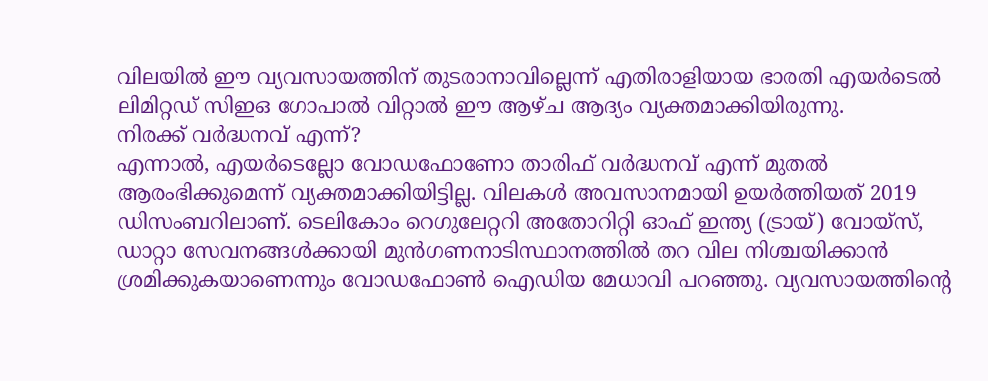വിലയിൽ ഈ വ്യവസായത്തിന് തുടരാനാവില്ലെന്ന് എതിരാളിയായ ഭാരതി എയർടെൽ ലിമിറ്റഡ് സിഇഒ ഗോപാൽ വിറ്റാൽ ഈ ആഴ്ച ആദ്യം വ്യക്തമാക്കിയിരുന്നു.
നിരക്ക് വർദ്ധനവ് എന്ന്?
എന്നാൽ, എയർടെല്ലോ വോഡഫോണോ താരിഫ് വർദ്ധനവ് എന്ന് മുതൽ ആരംഭിക്കുമെന്ന് വ്യക്തമാക്കിയിട്ടില്ല. വിലകൾ അവസാനമായി ഉയർത്തിയത് 2019 ഡിസംബറിലാണ്. ടെലികോം റെഗുലേറ്ററി അതോറിറ്റി ഓഫ് ഇന്ത്യ (ട്രായ്) വോയ്സ്, ഡാറ്റാ സേവനങ്ങൾക്കായി മുൻഗണനാടിസ്ഥാനത്തിൽ തറ വില നിശ്ചയിക്കാൻ ശ്രമിക്കുകയാണെന്നും വോഡഫോൺ ഐഡിയ മേധാവി പറഞ്ഞു. വ്യവസായത്തിന്റെ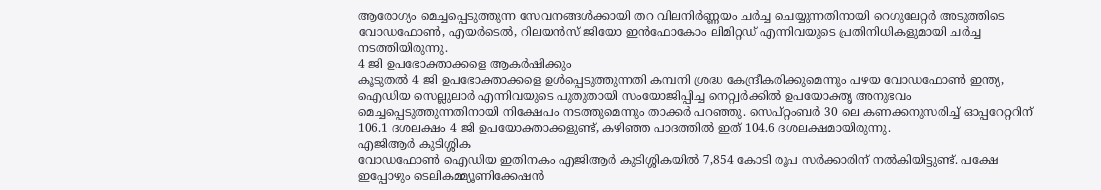ആരോഗ്യം മെച്ചപ്പെടുത്തുന്ന സേവനങ്ങൾക്കായി തറ വിലനിർണ്ണയം ചർച്ച ചെയ്യുന്നതിനായി റെഗുലേറ്റർ അടുത്തിടെ വോഡഫോൺ, എയർടെൽ, റിലയൻസ് ജിയോ ഇൻഫോകോം ലിമിറ്റഡ് എന്നിവയുടെ പ്രതിനിധികളുമായി ചർച്ച നടത്തിയിരുന്നു.
4 ജി ഉപഭോക്താക്കളെ ആകർഷിക്കും
കൂടുതൽ 4 ജി ഉപഭോക്താക്കളെ ഉൾപ്പെടുത്തുന്നതി കമ്പനി ശ്രദ്ധ കേന്ദ്രീകരിക്കുമെന്നും പഴയ വോഡഫോൺ ഇന്ത്യ, ഐഡിയ സെല്ലുലാർ എന്നിവയുടെ പുതുതായി സംയോജിപ്പിച്ച നെറ്റ്വർക്കിൽ ഉപയോക്തൃ അനുഭവം മെച്ചപ്പെടുത്തുന്നതിനായി നിക്ഷേപം നടത്തുമെന്നും താക്കർ പറഞ്ഞു. സെപ്റ്റംബർ 30 ലെ കണക്കനുസരിച്ച് ഓപ്പറേറ്ററിന് 106.1 ദശലക്ഷം 4 ജി ഉപയോക്താക്കളുണ്ട്, കഴിഞ്ഞ പാദത്തിൽ ഇത് 104.6 ദശലക്ഷമായിരുന്നു.
എജിആർ കുടിശ്ശിക
വോഡഫോൺ ഐഡിയ ഇതിനകം എജിആർ കുടിശ്ശികയിൽ 7,854 കോടി രൂപ സർക്കാരിന് നൽകിയിട്ടുണ്ട്. പക്ഷേ ഇപ്പോഴും ടെലികമ്മ്യൂണിക്കേഷൻ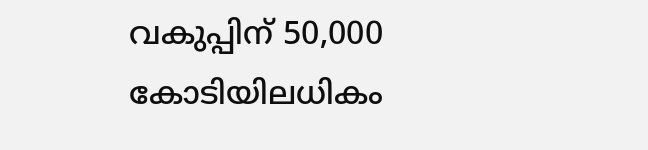വകുപ്പിന് 50,000 കോടിയിലധികം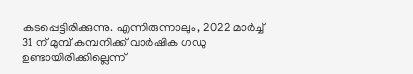കടപ്പെട്ടിരിക്കുന്നു. എന്നിരുന്നാലും, 2022 മാർച്ച് 31 ന് മുമ്പ് കമ്പനിക്ക് വാർഷിക ഗഡു ഉണ്ടായിരിക്കില്ലെന്ന്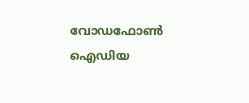വോഡഫോൺ ഐഡിയ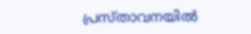പ്രസ്താവനയിൽ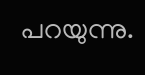പറയുന്നു.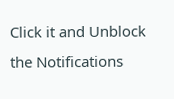Click it and Unblock the Notifications